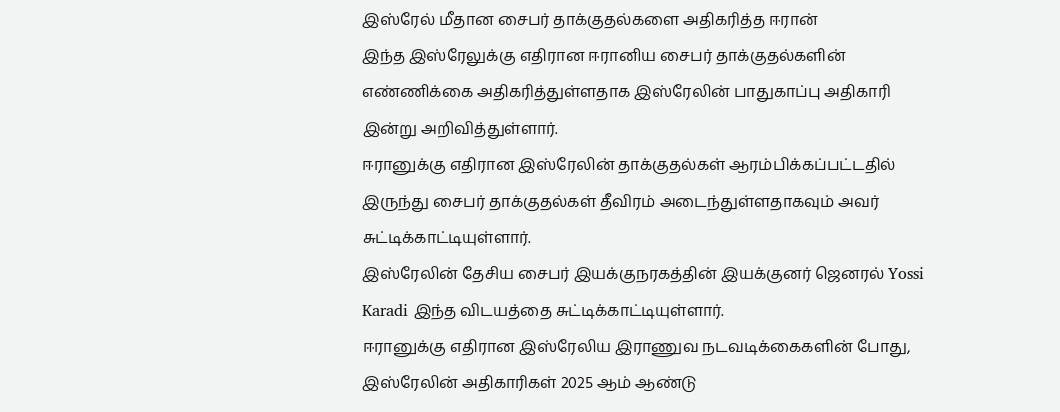இஸ்ரேல் மீதான சைபர் தாக்குதல்களை அதிகரித்த ஈரான்
இந்த இஸ்ரேலுக்கு எதிரான ஈரானிய சைபர் தாக்குதல்களின் எண்ணிக்கை அதிகரித்துள்ளதாக இஸ்ரேலின் பாதுகாப்பு அதிகாரி இன்று அறிவித்துள்ளார்.
ஈரானுக்கு எதிரான இஸ்ரேலின் தாக்குதல்கள் ஆரம்பிக்கப்பட்டதில் இருந்து சைபர் தாக்குதல்கள் தீவிரம் அடைந்துள்ளதாகவும் அவர் சுட்டிக்காட்டியுள்ளார்.
இஸ்ரேலின் தேசிய சைபர் இயக்குநரகத்தின் இயக்குனர் ஜெனரல் Yossi Karadi இந்த விடயத்தை சுட்டிக்காட்டியுள்ளார்.
ஈரானுக்கு எதிரான இஸ்ரேலிய இராணுவ நடவடிக்கைகளின் போது, இஸ்ரேலின் அதிகாரிகள் 2025 ஆம் ஆண்டு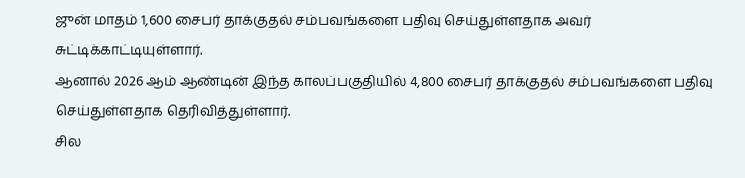ஜுன் மாதம் 1,600 சைபர் தாக்குதல் சம்பவங்களை பதிவு செய்துள்ளதாக அவர் சுட்டிக்காட்டியுள்ளார்.
ஆனால் 2026 ஆம் ஆண்டின் இந்த காலப்பகுதியில் 4,800 சைபர் தாக்குதல் சம்பவங்களை பதிவு செய்துள்ளதாக தெரிவித்துள்ளார்.
சில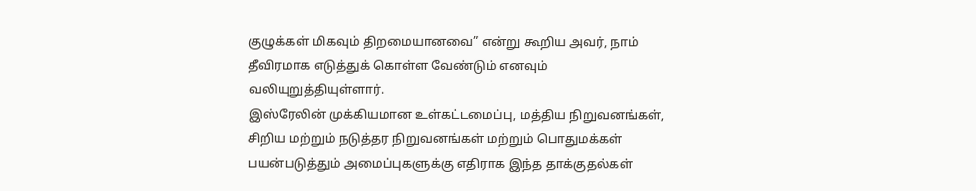குழுக்கள் மிகவும் திறமையானவை” என்று கூறிய அவர், நாம் தீவிரமாக எடுத்துக் கொள்ள வேண்டும் எனவும் வலியுறுத்தியுள்ளார்.
இஸ்ரேலின் முக்கியமான உள்கட்டமைப்பு, மத்திய நிறுவனங்கள், சிறிய மற்றும் நடுத்தர நிறுவனங்கள் மற்றும் பொதுமக்கள் பயன்படுத்தும் அமைப்புகளுக்கு எதிராக இந்த தாக்குதல்கள்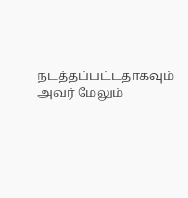நடத்தப்பட்டதாகவும் அவர் மேலும்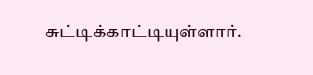சுட்டிக்காட்டியுள்ளார்.